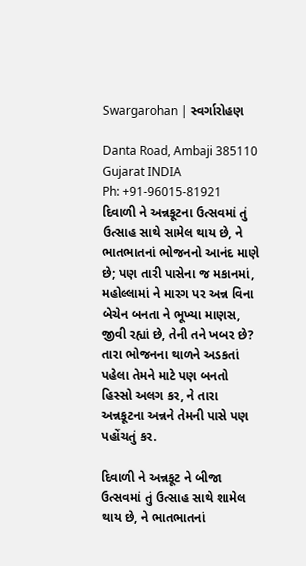Swargarohan | સ્વર્ગારોહણ

Danta Road, Ambaji 385110
Gujarat INDIA
Ph: +91-96015-81921
દિવાળી ને અન્નકૂટના ઉત્સવમાં તું ઉત્સાહ સાથે સામેલ થાય છે, ને ભાતભાતનાં ભોજનનો આનંદ માણે છે; પણ તારી પાસેના જ મકાનમાં, મહોલ્લામાં ને મારગ પર અન્ન વિના બેચેન બનતા ને ભૂખ્યા માણસ, જીવી રહ્યાં છે, તેની તને ખબર છે? તારા ભોજનના થાળને અડકતાં પહેલા તેમને માટે પણ બનતો હિસ્સો અલગ કર, ને તારા અન્નકૂટના અન્નને તેમની પાસે પણ પહોંચતું કર.

દિવાળી ને અન્નકૂટ ને બીજા ઉત્સવમાં તું ઉત્સાહ સાથે શામેલ થાય છે, ને ભાતભાતનાં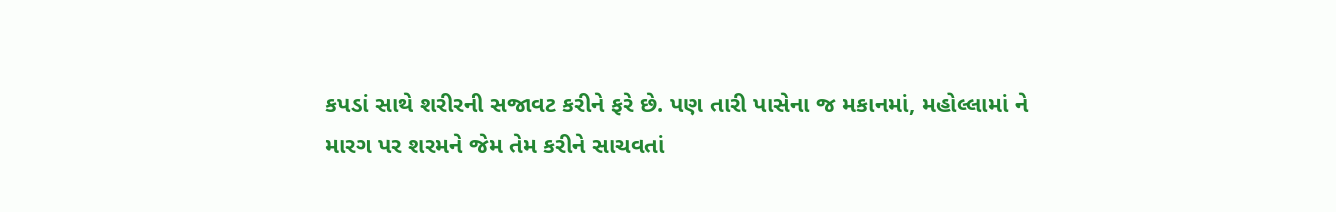કપડાં સાથે શરીરની સજાવટ કરીને ફરે છે. પણ તારી પાસેના જ મકાનમાં, મહોલ્લામાં ને મારગ પર શરમને જેમ તેમ કરીને સાચવતાં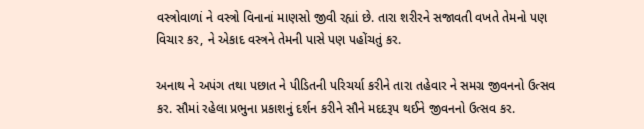વસ્ત્રોવાળાં ને વસ્ત્રો વિનાનાં માણસો જીવી રહ્યાં છે. તારા શરીરને સજાવતી વખતે તેમનો પણ વિચાર કર, ને એકાદ વસ્ત્રને તેમની પાસે પણ પહોંચતું કર.

અનાથ ને અપંગ તથા પછાત ને પીડિતની પરિચર્યા કરીને તારા તહેવાર ને સમગ્ર જીવનનો ઉત્સવ કર. સૌમાં રહેલા પ્રભુના પ્રકાશનું દર્શન કરીને સૌને મદદરૂપ થઈને જીવનનો ઉત્સવ કર.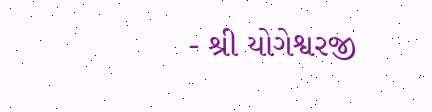- શ્રી યોગેશ્વરજી